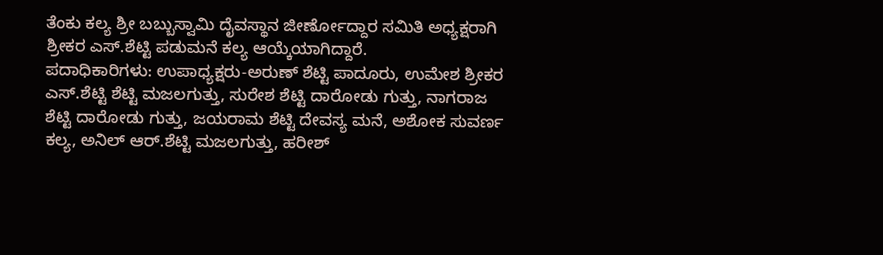ತೆಂಕು ಕಲ್ಯ ಶ್ರೀ ಬಬ್ಬುಸ್ವಾಮಿ ದೈವಸ್ಥಾನ ಜೀರ್ಣೋದ್ದಾರ ಸಮಿತಿ ಅಧ್ಯಕ್ಷರಾಗಿ ಶ್ರೀಕರ ಎಸ್.ಶೆಟ್ಟಿ ಪಡುಮನೆ ಕಲ್ಯ ಆಯ್ಕೆಯಾಗಿದ್ದಾರೆ.
ಪದಾಧಿಕಾರಿಗಳು: ಉಪಾಧ್ಯಕ್ಷರು-ಅರುಣ್ ಶೆಟ್ಟಿ ಪಾದೂರು, ಉಮೇಶ ಶ್ರೀಕರ ಎಸ್.ಶೆಟ್ಟಿ ಶೆಟ್ಟಿ ಮಜಲಗುತ್ತು, ಸುರೇಶ ಶೆಟ್ಟಿ ದಾರೋಡು ಗುತ್ತು, ನಾಗರಾಜ ಶೆಟ್ಟಿ ದಾರೋಡು ಗುತ್ತು, ಜಯರಾಮ ಶೆಟ್ಟಿ ದೇವಸ್ಯ ಮನೆ, ಅಶೋಕ ಸುವರ್ಣ ಕಲ್ಯ, ಅನಿಲ್ ಆರ್.ಶೆಟ್ಟಿ ಮಜಲಗುತ್ತು, ಹರೀಶ್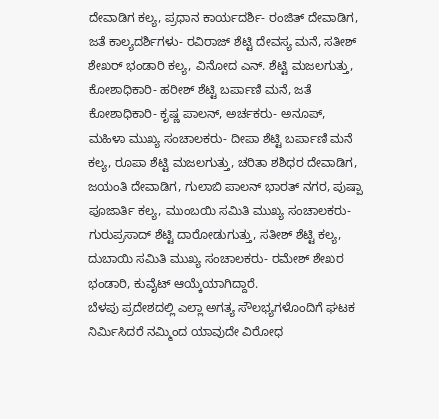ದೇವಾಡಿಗ ಕಲ್ಯ, ಪ್ರಧಾನ ಕಾರ್ಯದರ್ಶಿ- ರಂಜಿತ್ ದೇವಾಡಿಗ, ಜತೆ ಕಾಲ್ಯದರ್ಶಿಗಳು- ರವಿರಾಜ್ ಶೆಟ್ಟಿ ದೇವಸ್ಯ ಮನೆ, ಸತೀಶ್ ಶೇಖರ್ ಭಂಡಾರಿ ಕಲ್ಯ, ವಿನೋದ ಎನ್. ಶೆಟ್ಟಿ ಮಜಲಗುತ್ತು, ಕೋಶಾಧಿಕಾರಿ- ಹರೀಶ್ ಶೆಟ್ಟಿ ಬರ್ಪಾಣಿ ಮನೆ, ಜತೆ ಕೋಶಾಧಿಕಾರಿ- ಕೃಷ್ಣ ಪಾಲನ್, ಅರ್ಚಕರು- ಅನೂಪ್, ಮಹಿಳಾ ಮುಖ್ಯ ಸಂಚಾಲಕರು- ದೀಪಾ ಶೆಟ್ಟಿ ಬರ್ಪಾಣಿ ಮನೆ ಕಲ್ಯ, ರೂಪಾ ಶೆಟ್ಟಿ ಮಜಲಗುತ್ತು, ಚರಿತಾ ಶಶಿಧರ ದೇವಾಡಿಗ, ಜಯಂತಿ ದೇವಾಡಿಗ, ಗುಲಾಬಿ ಪಾಲನ್ ಭಾರತ್ ನಗರ, ಪುಷ್ಪಾ ಪೂಜಾರ್ತಿ ಕಲ್ಯ, ಮುಂಬಯಿ ಸಮಿತಿ ಮುಖ್ಯ ಸಂಚಾಲಕರು- ಗುರುಪ್ರಸಾದ್ ಶೆಟ್ಟಿ ದಾರೋಡುಗುತ್ತು, ಸತೀಶ್ ಶೆಟ್ಟಿ ಕಲ್ಯ, ದುಬಾಯಿ ಸಮಿತಿ ಮುಖ್ಯ ಸಂಚಾಲಕರು- ರಮೇಶ್ ಶೇಖರ ಭಂಡಾರಿ, ಕುವೈಟ್ ಆಯ್ಕೆಯಾಗಿದ್ದಾರೆ.
ಬೆಳಪು ಪ್ರದೇಶದಲ್ಲಿ ಎಲ್ಲಾ ಅಗತ್ಯ ಸೌಲಭ್ಯಗಳೊಂದಿಗೆ ಘಟಕ ನಿರ್ಮಿಸಿದರೆ ನಮ್ಮಿಂದ ಯಾವುದೇ ವಿರೋಧ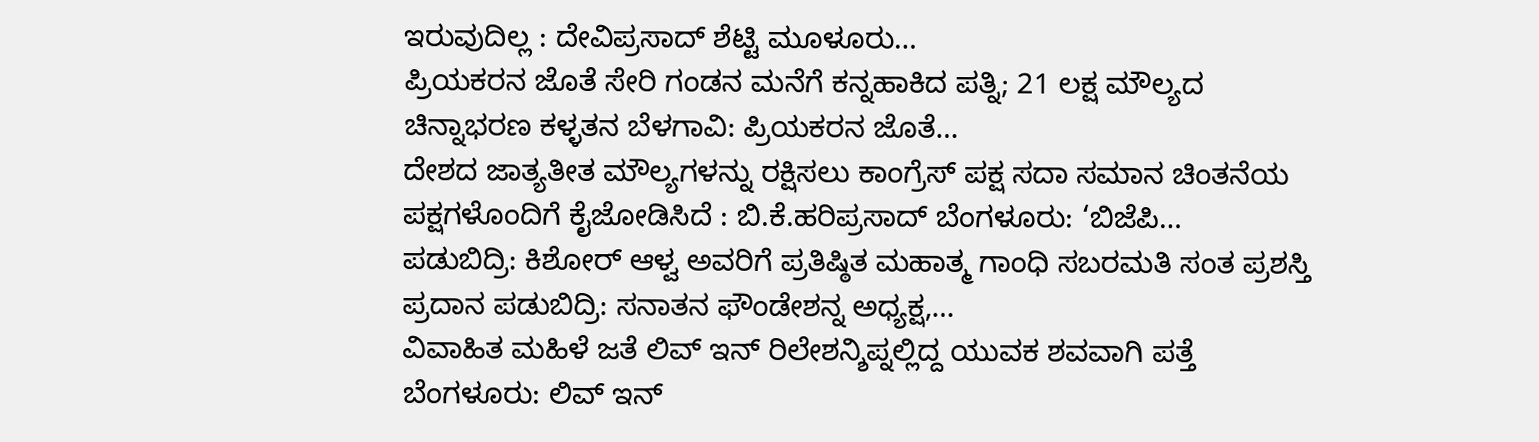ಇರುವುದಿಲ್ಲ : ದೇವಿಪ್ರಸಾದ್ ಶೆಟ್ಟಿ ಮೂಳೂರು…
ಪ್ರಿಯಕರನ ಜೊತೆ ಸೇರಿ ಗಂಡನ ಮನೆಗೆ ಕನ್ನಹಾಕಿದ ಪತ್ನಿ; 21 ಲಕ್ಷ ಮೌಲ್ಯದ ಚಿನ್ನಾಭರಣ ಕಳ್ಳತನ ಬೆಳಗಾವಿ: ಪ್ರಿಯಕರನ ಜೊತೆ…
ದೇಶದ ಜಾತ್ಯತೀತ ಮೌಲ್ಯಗಳನ್ನು ರಕ್ಷಿಸಲು ಕಾಂಗ್ರೆಸ್ ಪಕ್ಷ ಸದಾ ಸಮಾನ ಚಿಂತನೆಯ ಪಕ್ಷಗಳೊಂದಿಗೆ ಕೈಜೋಡಿಸಿದೆ : ಬಿ.ಕೆ.ಹರಿಪ್ರಸಾದ್ ಬೆಂಗಳೂರು: ‘ಬಿಜೆಪಿ…
ಪಡುಬಿದ್ರಿ: ಕಿಶೋರ್ ಆಳ್ವ ಅವರಿಗೆ ಪ್ರತಿಷ್ಠಿತ ಮಹಾತ್ಮ ಗಾಂಧಿ ಸಬರಮತಿ ಸಂತ ಪ್ರಶಸ್ತಿ ಪ್ರದಾನ ಪಡುಬಿದ್ರಿ: ಸನಾತನ ಫೌಂಡೇಶನ್ನ ಅಧ್ಯಕ್ಷ,…
ವಿವಾಹಿತ ಮಹಿಳೆ ಜತೆ ಲಿವ್ ಇನ್ ರಿಲೇಶನ್ಶಿಪ್ನಲ್ಲಿದ್ದ ಯುವಕ ಶವವಾಗಿ ಪತ್ತೆ ಬೆಂಗಳೂರು: ಲಿವ್ ಇನ್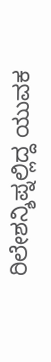ರಿಲೇಶನ್ಶಿಪ್ನಲ್ಲಿದ್ದ ಯುವಕ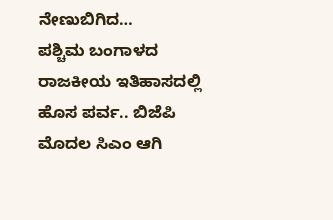ನೇಣುಬಿಗಿದ…
ಪಶ್ಚಿಮ ಬಂಗಾಳದ ರಾಜಕೀಯ ಇತಿಹಾಸದಲ್ಲಿ ಹೊಸ ಪರ್ವ.. ಬಿಜೆಪಿ ಮೊದಲ ಸಿಎಂ ಆಗಿ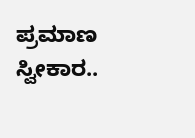ಪ್ರಮಾಣ ಸ್ವೀಕಾರ..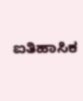ಐತಿಹಾಸಿಕ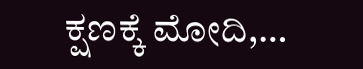ಕ್ಷಣಕ್ಕೆ ಮೋದಿ,…